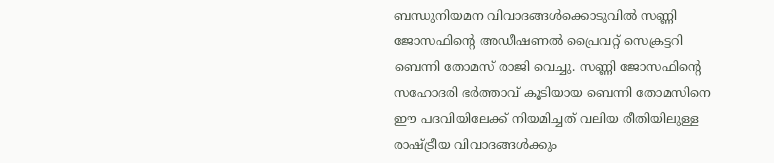ബന്ധുനിയമന വിവാദങ്ങൾക്കൊടുവിൽ സണ്ണി ജോസഫിന്റെ അഡീഷണൽ പ്രൈവറ്റ് സെക്രട്ടറി ബെന്നി തോമസ് രാജി വെച്ചു. സണ്ണി ജോസഫിന്റെ സഹോദരി ഭർത്താവ് കൂടിയായ ബെന്നി തോമസിനെ ഈ പദവിയിലേക്ക് നിയമിച്ചത് വലിയ രീതിയിലുള്ള രാഷ്ട്രീയ വിവാദങ്ങൾക്കും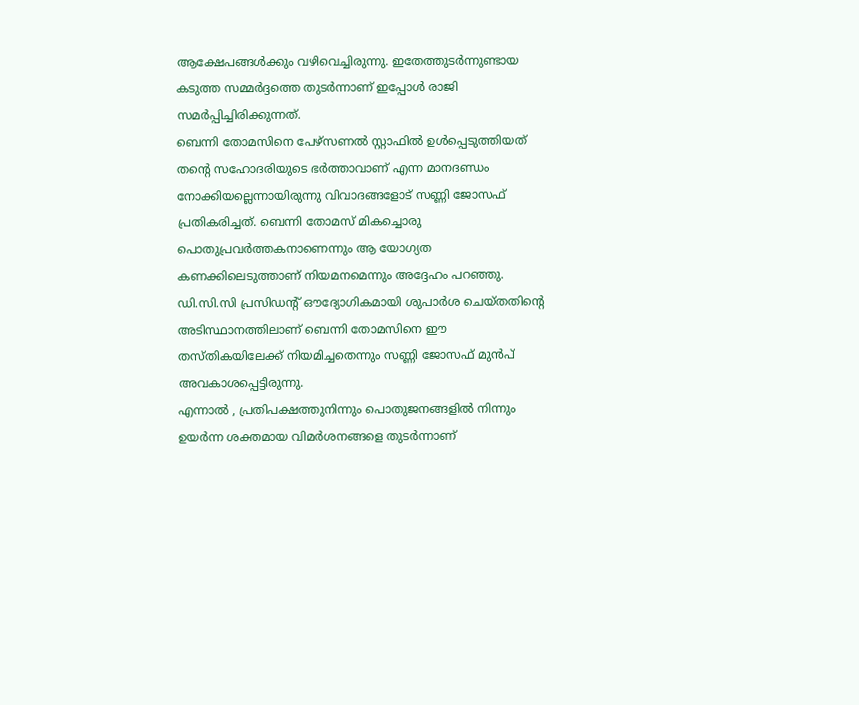ആക്ഷേപങ്ങൾക്കും വഴിവെച്ചിരുന്നു. ഇതേത്തുടർന്നുണ്ടായ കടുത്ത സമ്മർദ്ദത്തെ തുടർന്നാണ് ഇപ്പോൾ രാജി സമർപ്പിച്ചിരിക്കുന്നത്.
ബെന്നി തോമസിനെ പേഴ്സണൽ സ്റ്റാഫിൽ ഉൾപ്പെടുത്തിയത് തന്റെ സഹോദരിയുടെ ഭർത്താവാണ് എന്ന മാനദണ്ഡം നോക്കിയല്ലെന്നായിരുന്നു വിവാദങ്ങളോട് സണ്ണി ജോസഫ് പ്രതികരിച്ചത്. ബെന്നി തോമസ് മികച്ചൊരു പൊതുപ്രവർത്തകനാണെന്നും ആ യോഗ്യത കണക്കിലെടുത്താണ് നിയമനമെന്നും അദ്ദേഹം പറഞ്ഞു.
ഡി.സി.സി പ്രസിഡന്റ് ഔദ്യോഗികമായി ശുപാർശ ചെയ്തതിന്റെ അടിസ്ഥാനത്തിലാണ് ബെന്നി തോമസിനെ ഈ തസ്തികയിലേക്ക് നിയമിച്ചതെന്നും സണ്ണി ജോസഫ് മുൻപ് അവകാശപ്പെട്ടിരുന്നു.
എന്നാൽ , പ്രതിപക്ഷത്തുനിന്നും പൊതുജനങ്ങളിൽ നിന്നും ഉയർന്ന ശക്തമായ വിമർശനങ്ങളെ തുടർന്നാണ്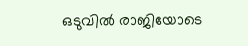ഒടുവിൽ രാജിയോടെ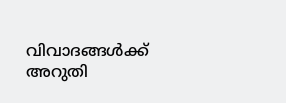വിവാദങ്ങൾക്ക് അറുതി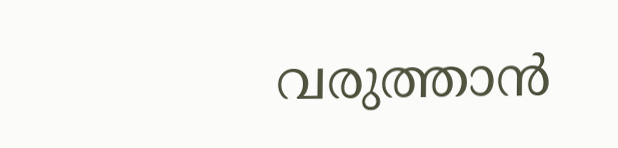വരുത്താൻ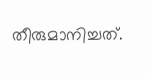തീരുമാനിച്ചത്.